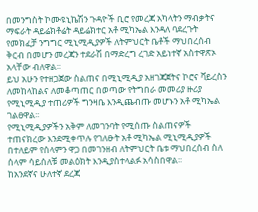በመንግስት ኮሙዩኒኬሽን ጉዳዮች ቢሮ የመረጃ አካላትን ማብቃትና ማፍራት ዳይሬክቶሬት ዳይሬክተር አቶ ሚካኤል እንዳለ ባደረጉት የመክፈቻ ንግግር ሚኒሚዲያዎች ለትምህርት ቤቶች ማህበረሰብ ቅርብ በመሆን መረጃን ተደራሽ በማድረግ ረገድ አይነተኛ አስተዋጽኦ አላቸው ብለዋል፡፡
ይህ አሁን የተዘጋጀው ስልጠና በሚኒሚዲያ አዘገጃጀትና ኮሮና ቫይረስን ለመከላከልና ለመቆጣጠር በወጣው የትግበራ መመሪያ ዙሪያ የሚኒሚዲያ ተጠሪዎች ግንዛቤ እንዲጨብጡ መሆኑን አቶ ሚካኤል ገልፀዋል፡፡
የሚኒሚዲያዎችን አቅም ለመገንባት የሚሰጡ ስልጠናዎች ተጠናክረው እንደሚቀጥሉ የገለፁት አቶ ሚካኤል ሚኒሚዲያዎች በተለይም የሰላምን ዋጋ በመገንዘብ ለትምህርት ቤቱ ማህበረሰብ ስለ ሰላም ሳይሰለቹ መልዕክት እንዲያስተላልፉ አሳስበዋል፡፡
ከአንደኛና ሁለተኛ ደረጃ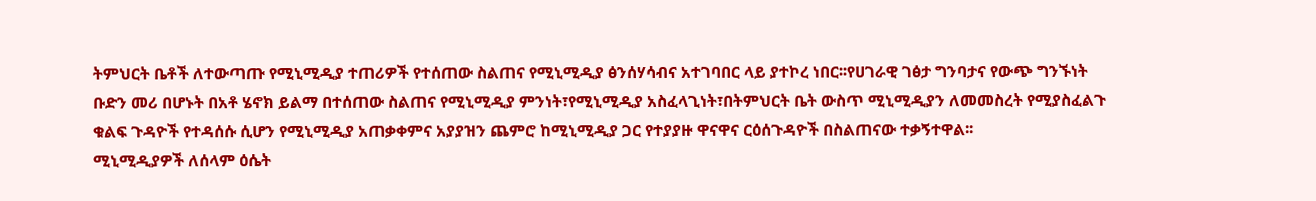ትምህርት ቤቶች ለተውጣጡ የሚኒሚዲያ ተጠሪዎች የተሰጠው ስልጠና የሚኒሚዲያ ፅንሰሃሳብና አተገባበር ላይ ያተኮረ ነበር፡፡የሀገራዊ ገፅታ ግንባታና የውጭ ግንኙነት ቡድን መሪ በሆኑት በአቶ ሄኖክ ይልማ በተሰጠው ስልጠና የሚኒሚዲያ ምንነት፣የሚኒሚዲያ አስፈላጊነት፣በትምህርት ቤት ውስጥ ሚኒሚዲያን ለመመስረት የሚያስፈልጉ ቁልፍ ጉዳዮች የተዳሰሱ ሲሆን የሚኒሚዲያ አጠቃቀምና አያያዝን ጨምሮ ከሚኒሚዲያ ጋር የተያያዙ ዋናዋና ርዕሰጉዳዮች በስልጠናው ተቃኝተዋል፡፡
ሚኒሚዲያዎች ለሰላም ዕሴት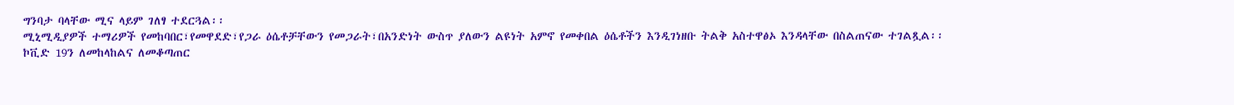ግንባታ ባላቸው ሚና ላይም ገለፃ ተደርጓል፡፡
ሚኒሚዲያዎች ተማሪዎች የመከባበር፣የመዋደድ፣የጋራ ዕሴቶቻቸውን የመጋራት፣በአንድነት ውስጥ ያለውን ልዩነት አምኖ የመቀበል ዕሴቶችን እንዲገነዘቡ ትልቅ አስተዋፅኦ እንዳላቸው በስልጠናው ተገልጿል፡፡
ኮቪድ 19ን ለመከላከልና ለመቆጣጠር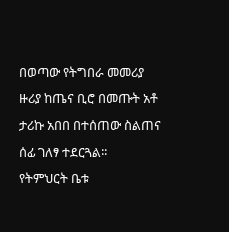በወጣው የትግበራ መመሪያ ዙሪያ ከጤና ቢሮ በመጡት አቶ ታሪኩ አበበ በተሰጠው ስልጠና ሰፊ ገለፃ ተደርጓል፡፡
የትምህርት ቤቱ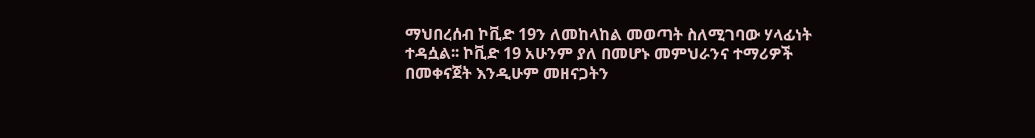ማህበረሰብ ኮቪድ 19ን ለመከላከል መወጣት ስለሚገባው ሃላፊነት ተዳሷል፡፡ ኮቪድ 19 አሁንም ያለ በመሆኑ መምህራንና ተማሪዎች በመቀናጀት እንዲሁም መዘናጋትን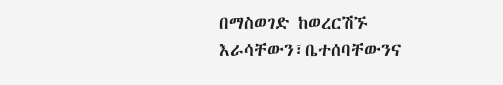በማስወገድ ከወረርሽኙ እራሳቸውን፣ቤተሰባቸውንና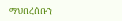ማህበረሰቡን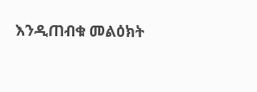እንዲጠብቁ መልዕክት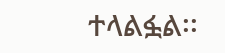ተላልፏል፡፡